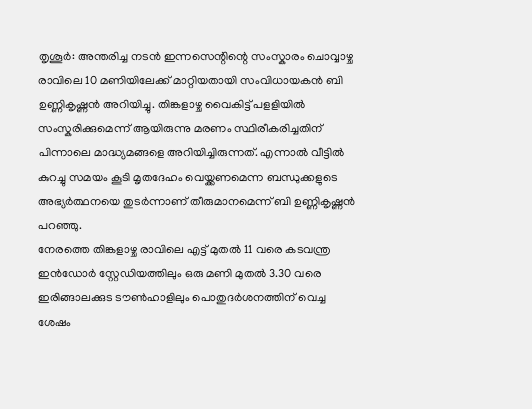തൃശൂർ: അന്തരിച്ച നടൻ ഇന്നസെന്റിന്റെ സംസ്കാരം ചൊവ്വാഴ്ച രാവിലെ 10 മണിയിലേക്ക് മാറ്റിയതായി സംവിധായകൻ ബി ഉണ്ണികൃഷ്ണൻ അറിയിച്ചു. തിങ്കളാഴ്ച വൈകിട്ട് പളളിയിൽ സംസ്കരിക്കുമെന്ന് ആയിരുന്നു മരണം സ്ഥിരീകരിച്ചതിന് പിന്നാലെ മാദ്ധ്യമങ്ങളെ അറിയിച്ചിരുന്നത്. എന്നാൽ വീട്ടിൽ കുറച്ചു സമയം കൂടി മൃതദേഹം വെയ്ക്കണമെന്ന ബന്ധുക്കളുടെ അഭ്യർത്ഥനയെ തുടർന്നാണ് തീരുമാനമെന്ന് ബി ഉണ്ണികൃഷ്ണൻ പറഞ്ഞു.
നേരത്തെ തിങ്കളാഴ്ച രാവിലെ എട്ട് മുതൽ 11 വരെ കടവന്ത്ര ഇൻഡോർ സ്റ്റേഡിയത്തിലും ഒരു മണി മുതൽ 3.30 വരെ ഇരിങ്ങാലക്കുട ടൗൺഹാളിലും പൊതുദർശനത്തിന് വെച്ച ശേഷം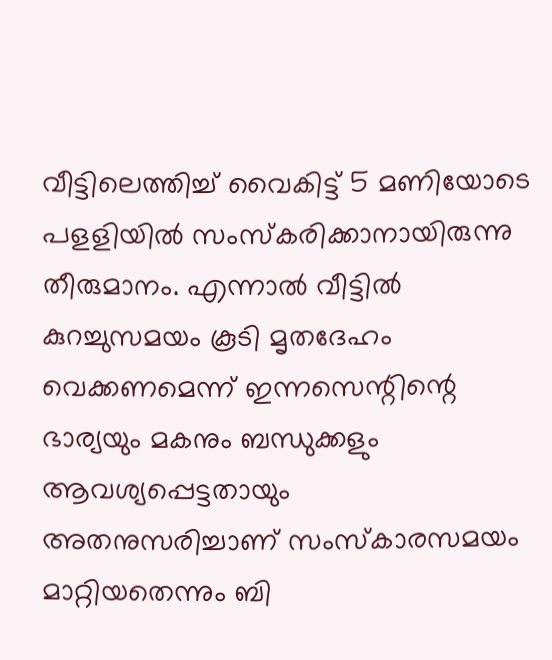വീട്ടിലെത്തിച്ച് വൈകിട്ട് 5 മണിയോടെ പളളിയിൽ സംസ്കരിക്കാനായിരുന്നു തീരുമാനം. എന്നാൽ വീട്ടിൽ കുറച്ചുസമയം കൂടി മൃതദേഹം വെക്കണമെന്ന് ഇന്നസെന്റിന്റെ ഭാര്യയും മകനും ബന്ധുക്കളും ആവശ്യപ്പെട്ടതായും അതനുസരിച്ചാണ് സംസ്കാരസമയം മാറ്റിയതെന്നും ബി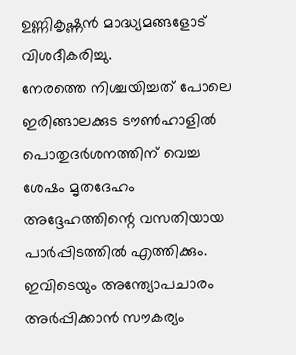ഉണ്ണികൃഷ്ണൻ മാദ്ധ്യമങ്ങളോട് വിശദീകരിച്ചു.
നേരത്തെ നിശ്ചയിച്ചത് പോലെ ഇരിങ്ങാലക്കുട ടൗൺഹാളിൽ പൊതുദർശനത്തിന് വെച്ച ശേഷം മൃതദേഹം അദ്ദേഹത്തിന്റെ വസതിയായ പാർപ്പിടത്തിൽ എത്തിക്കും. ഇവിടെയും അന്ത്യോപചാരം അർപ്പിക്കാൻ സൗകര്യം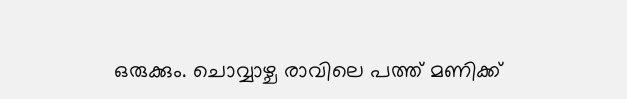ഒരുക്കും. ചൊവ്വാഴ്ച രാവിലെ പത്ത് മണിക്ക്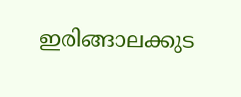ഇരിങ്ങാലക്കുട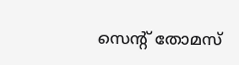സെന്റ് തോമസ്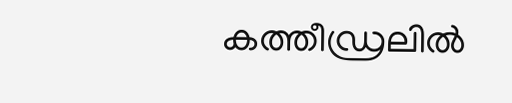കത്തീഡ്രലിൽ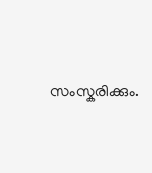സംസ്കരിക്കും.